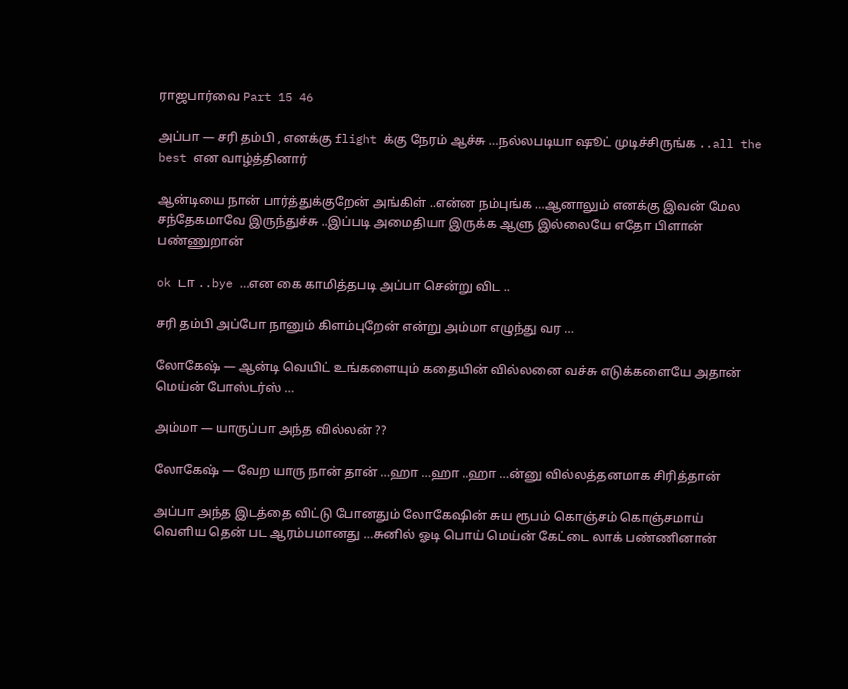ராஜபார்வை Part 15 46

அப்பா — சரி தம்பி , எனக்கு flight க்கு நேரம் ஆச்சு …நல்லபடியா ஷூட் முடிச்சிருங்க ..all the best என வாழ்த்தினார்

ஆன்டியை நான் பார்த்துக்குறேன் அங்கிள் ..என்ன நம்புங்க …ஆனாலும் எனக்கு இவன் மேல சந்தேகமாவே இருந்துச்சு ..இப்படி அமைதியா இருக்க ஆளு இல்லையே எதோ பிளான் பண்ணுறான்

ok டா ..bye …என கை காமித்தபடி அப்பா சென்று விட ..

சரி தம்பி அப்போ நானும் கிளம்புறேன் என்று அம்மா எழுந்து வர …

லோகேஷ் — ஆன்டி வெயிட் உங்களையும் கதையின் வில்லனை வச்சு எடுக்களையே அதான் மெய்ன் போஸ்டர்ஸ் …

அம்மா — யாருப்பா அந்த வில்லன் ??

லோகேஷ் — வேற யாரு நான் தான் …ஹா …ஹா ..ஹா …ன்னு வில்லத்தனமாக சிரித்தான்

அப்பா அந்த இடத்தை விட்டு போனதும் லோகேஷின் சுய ரூபம் கொஞ்சம் கொஞ்சமாய் வெளிய தென் பட ஆரம்பமானது …சுனில் ஓடி பொய் மெய்ன் கேட்டை லாக் பண்ணினான்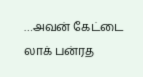…அவன் கேட்டை லாக் பன்ரத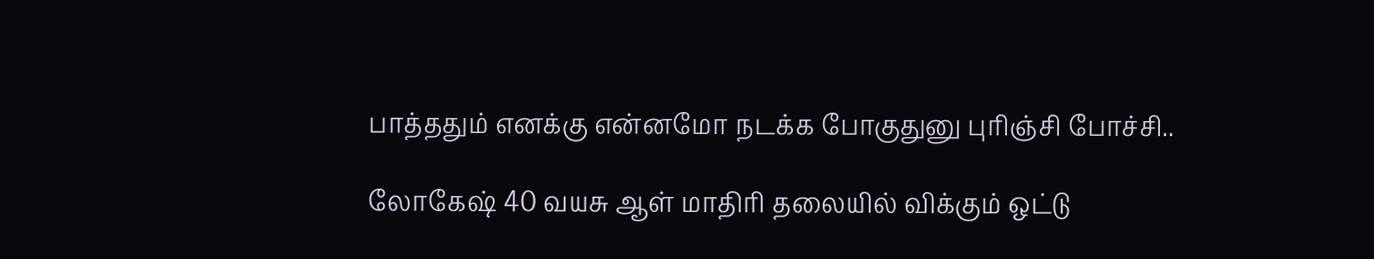பாத்ததும் எனக்கு என்னமோ நடக்க போகுதுனு புரிஞ்சி போச்சி..

லோகேஷ் 40 வயசு ஆள் மாதிரி தலையில் விக்கும் ஒட்டு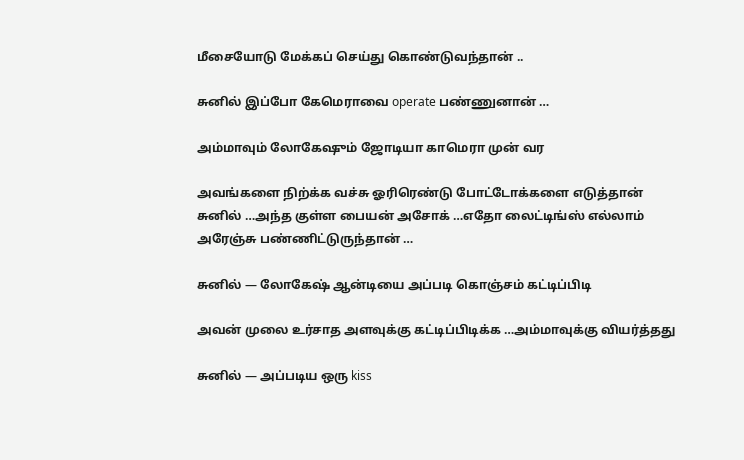மீசையோடு மேக்கப் செய்து கொண்டுவந்தான் ..

சுனில் இப்போ கேமெராவை operate பண்ணுனான் …

அம்மாவும் லோகேஷும் ஜோடியா காமெரா முன் வர

அவங்களை நிற்க்க வச்சு ஓரிரெண்டு போட்டோக்களை எடுத்தான் சுனில் …அந்த குள்ள பையன் அசோக் …எதோ லைட்டிங்ஸ் எல்லாம் அரேஞ்சு பண்ணிட்டுருந்தான் …

சுனில் — லோகேஷ் ஆன்டியை அப்படி கொஞ்சம் கட்டிப்பிடி

அவன் முலை உர்சாத அளவுக்கு கட்டிப்பிடிக்க …அம்மாவுக்கு வியர்த்தது

சுனில் — அப்படிய ஒரு kiss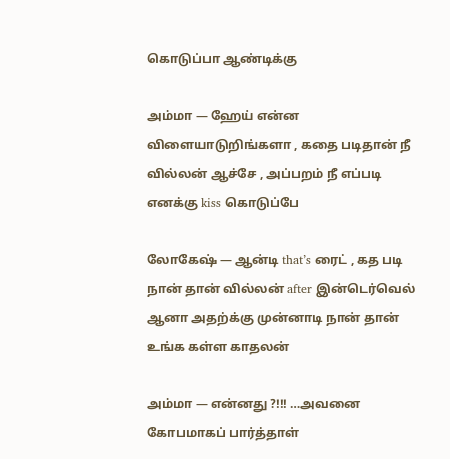கொடுப்பா ஆண்டிக்கு

அம்மா — ஹேய் என்ன விளையாடுறிங்களா , கதை படிதான் நீ வில்லன் ஆச்சே , அப்பறம் நீ எப்படி எனக்கு kiss கொடுப்பே

லோகேஷ் — ஆன்டி that’s ரைட் , கத படி நான் தான் வில்லன் after இன்டெர்வெல் ஆனா அதற்க்கு முன்னாடி நான் தான் உங்க கள்ள காதலன்

அம்மா — என்னது ?!!! …அவனை கோபமாகப் பார்த்தாள்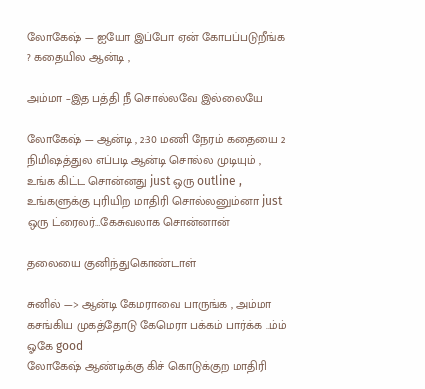லோகேஷ் — ஐயோ இப்போ ஏன் கோபப்படுறீங்க ? கதையில ஆன்டி ,

அம்மா –இத பத்தி நீ சொல்லவே இல்லையே

லோகேஷ் — ஆன்டி , 2:30 மணி நேரம் கதையை 2 நிமிஷத்துல எப்படி ஆன்டி சொல்ல முடியும் , உங்க கிட்ட சொன்னது just ஒரு outline , உங்களுக்கு புரியிற மாதிரி சொல்லனும்னா just ஒரு ட்ரைலர்…கேசுவலாக சொன்னான்

தலையை குனிந்துகொண்டாள்

சுனில் —> ஆன்டி கேமராவை பாருங்க , அம்மா கசங்கிய முகத்தோடு கேமெரா பக்கம் பார்க்க ..ம்ம் ஓகே good
லோகேஷ் ஆண்டிக்கு கிச் கொடுக்குற மாதிரி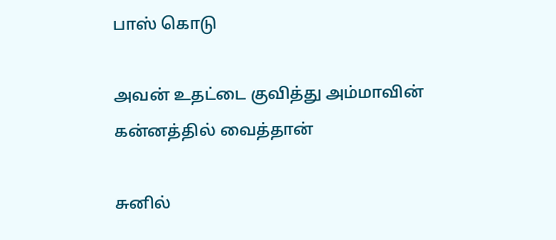பாஸ் கொடு

அவன் உதட்டை குவித்து அம்மாவின் கன்னத்தில் வைத்தான்

சுனில்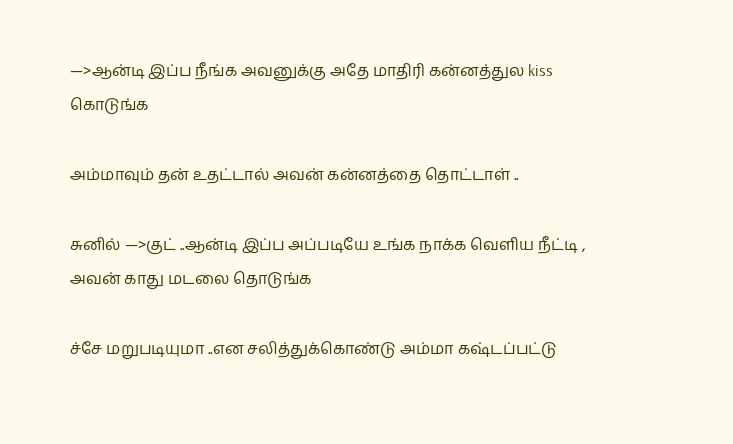—>ஆன்டி இப்ப நீங்க அவனுக்கு அதே மாதிரி கன்னத்துல kiss கொடுங்க

அம்மாவும் தன் உதட்டால் அவன் கன்னத்தை தொட்டாள் ..

சுனில் —>குட் ..ஆன்டி இப்ப அப்படியே உங்க நாக்க வெளிய நீட்டி , அவன் காது மடலை தொடுங்க

ச்சே மறுபடியுமா ..என சலித்துக்கொண்டு அம்மா கஷ்டப்பட்டு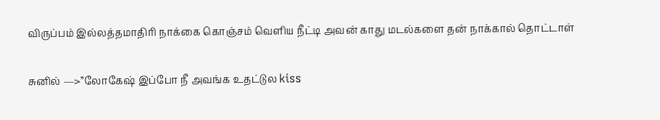விருப்பம் இல்லத்தமாதிரி நாக்கை கொஞ்சம் வெளிய நீட்டி அவன் காது மடல்களை தன் நாக்கால் தொட்டாள்

சுனில் —>”லோகேஷ் இப்போ நீ அவங்க உதட்டுல kiss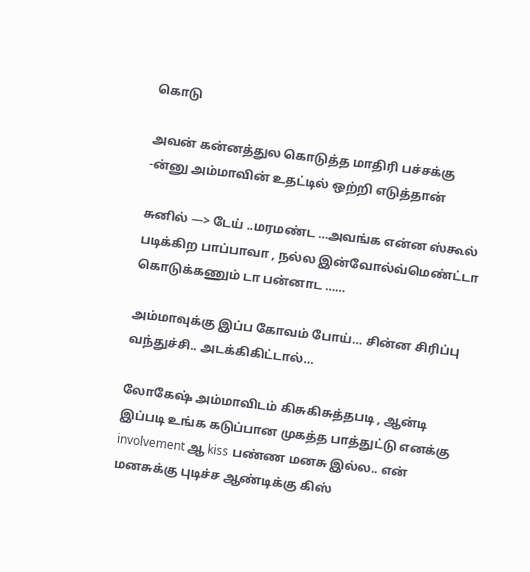கொடு

அவன் கன்னத்துல கொடுத்த மாதிரி பச்சக்கு -ன்னு அம்மாவின் உதட்டில் ஒற்றி எடுத்தான்

சுனில் —> டேய் ..மரமண்ட …அவங்க என்ன ஸ்கூல் படிக்கிற பாப்பாவா , நல்ல இன்வோல்வ்மெண்ட்டா கொடுக்கணும் டா பன்னாட ……

அம்மாவுக்கு இப்ப கோவம் போய்… சின்ன சிரிப்பு வந்துச்சி.. அடக்கிகிட்டால்…

லோகேஷ் அம்மாவிடம் கிசுகிசுத்தபடி , ஆன்டி இப்படி உங்க கடுப்பான முகத்த பாத்துட்டு எனக்கு involvement ஆ kiss பண்ண மனசு இல்ல.. என் மனசுக்கு புடிச்ச ஆண்டிக்கு கிஸ்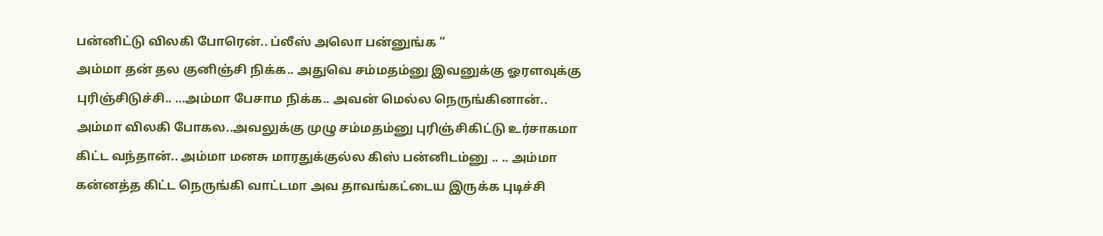பன்னிட்டு விலகி போரென்.. ப்லீஸ் அலொ பன்னுங்க “
அம்மா தன் தல குனிஞ்சி நிக்க.. அதுவெ சம்மதம்னு இவனுக்கு ஓரளவுக்கு புரிஞ்சிடுச்சி.. …அம்மா பேசாம நிக்க.. அவன் மெல்ல நெருங்கினான்.. அம்மா விலகி போகல..அவலுக்கு முழு சம்மதம்னு புரிஞ்சிகிட்டு உர்சாகமா கிட்ட வந்தான்.. அம்மா மனசு மாரதுக்குல்ல கிஸ் பன்னிடம்னு .. .. அம்மா கன்னத்த கிட்ட நெருங்கி வாட்டமா அவ தாவங்கட்டைய இருக்க புடிச்சி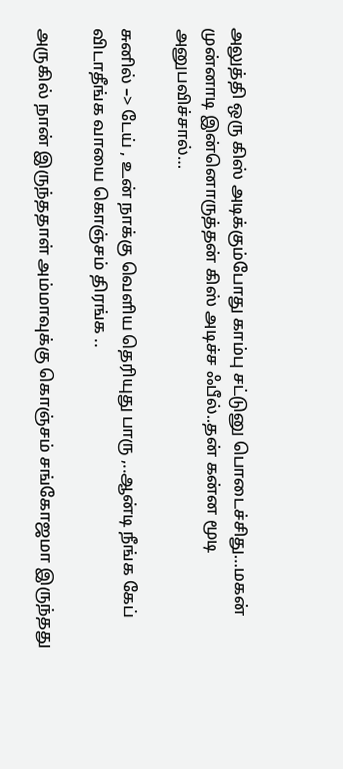அலுத்தி ஒரு கிஸ் அடிக்கும்போது காம்பு சட்டுனு பொடைச்சிது…மகன் முன்னாடி இன்னொருத்தன் கிஸ் அடிச்ச ஃபீல்..தன் கன்ன மூடி அனுபவிச்சால்…

சுனில் –> டேய் , உன் நாக்கு வெளிய தெரியுது பாரு ,..ஆன்டி நீங்க கேப் விடாதீங்க வாயை கொஞ்சம் திரங்க ..

அருகில் நான் இருந்ததாள் அம்மாவுக்கு கொஞ்சம் சங்கோஜமா இருந்தது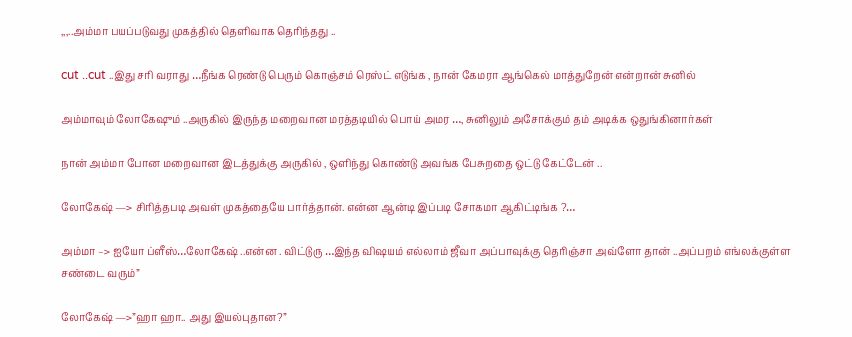,,,..அம்மா பயப்படுவது முகத்தில் தெளிவாக தெரிந்தது ..

cut ..cut ..இது சரி வராது …நீங்க ரெண்டு பெரும் கொஞ்சம் ரெஸ்ட் எடுங்க , நான் கேமரா ஆங்கெல் மாத்துறேன் என்றான் சுனில்

அம்மாவும் லோகேஷும் ..அருகில் இருந்த மறைவான மரத்தடியில் பொய் அமர …, சுனிலும் அசோக்கும் தம் அடிக்க ஒதுங்கினார்கள்

நான் அம்மா போன மறைவான இடத்துக்கு அருகில் , ஒளிந்து கொண்டு அவங்க பேசுறதை ஒட்டு கேட்டேன் ..

லோகேஷ் —> சிரித்தபடி அவள் முகத்தையே பார்த்தான். என்ன ஆன்டி இப்படி சோகமா ஆகிட்டிங்க ?…

அம்மா –> ஐயோ ப்ளீஸ்…லோகேஷ் ..என்ன . விட்டுரு …இந்த விஷயம் எல்லாம் ஜீவா அப்பாவுக்கு தெரிஞ்சா அவ்ளோ தான் ..அப்பறம் எங்லக்குள்ள சண்டை வரும்”

லோகேஷ் —>”ஹா ஹா.. அது இயல்புதான?”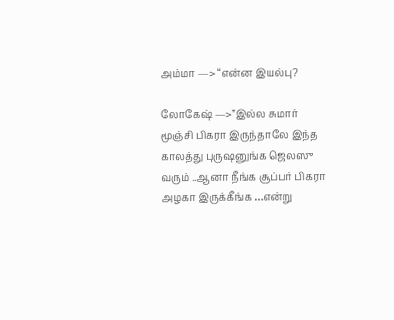அம்மா —> “என்ன இயல்பு?

லோகேஷ் —>”இல்ல சுமார் மூஞ்சி பிகரா இருந்தாலே இந்த காலத்து புருஷனுங்க ஜெலஸு வரும் ..ஆனா நீங்க சூப்பர் பிகரா அழகா இருக்கீங்க …என்று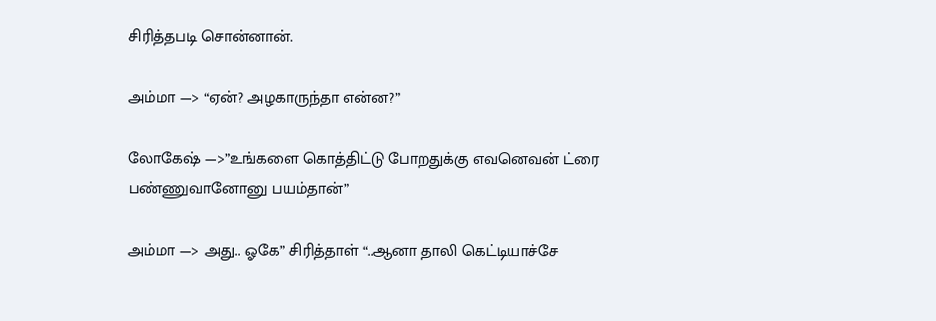சிரித்தபடி சொன்னான்.

அம்மா —> “ஏன்? அழகாருந்தா என்ன?”

லோகேஷ் —>”உங்களை கொத்திட்டு போறதுக்கு எவனெவன் ட்ரை பண்ணுவானோனு பயம்தான்”

அம்மா —> அது.. ஓகே” சிரித்தாள் “..ஆனா தாலி கெட்டியாச்சே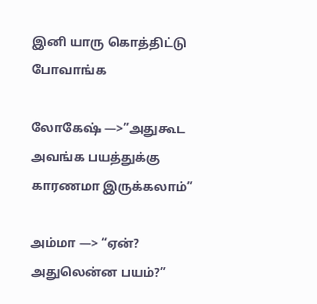இனி யாரு கொத்திட்டு போவாங்க

லோகேஷ் —>”அதுகூட அவங்க பயத்துக்கு காரணமா இருக்கலாம்”

அம்மா —> “ஏன்? அதுலென்ன பயம்?”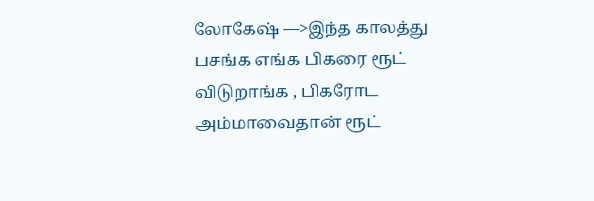லோகேஷ் —>இந்த காலத்து பசங்க எங்க பிகரை ரூட் விடுறாங்க , பிகரோட அம்மாவைதான் ரூட்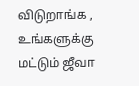விடுறாங்க , உங்களுக்கு மட்டும் ஜீவா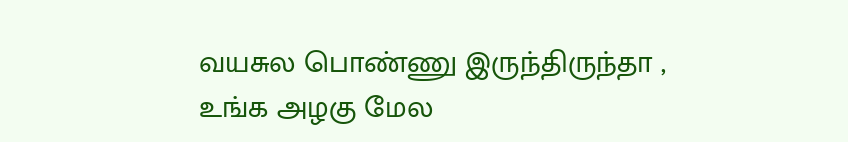வயசுல பொண்ணு இருந்திருந்தா , உங்க அழகு மேல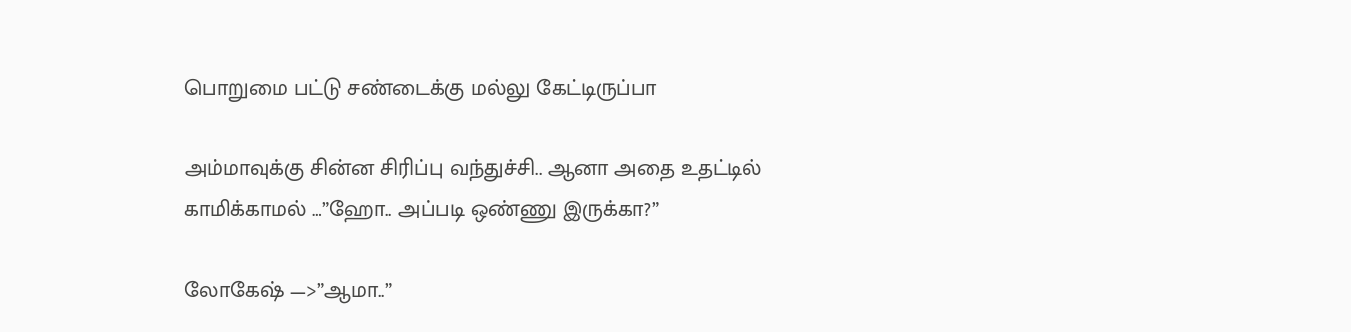பொறுமை பட்டு சண்டைக்கு மல்லு கேட்டிருப்பா

அம்மாவுக்கு சின்ன சிரிப்பு வந்துச்சி.. ஆனா அதை உதட்டில் காமிக்காமல் …”ஹோ.. அப்படி ஒண்ணு இருக்கா?”

லோகேஷ் —>”ஆமா..”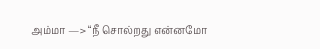அம்மா —> “நீ சொல்றது என்னமோ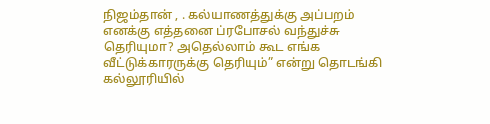நிஜம்தான் , . கல்யாணத்துக்கு அப்பறம் எனக்கு எத்தனை ப்ரபோசல் வந்துச்சு தெரியுமா? அதெல்லாம் கூட எங்க வீட்டுக்காரருக்கு தெரியும்” என்று தொடங்கி கல்லூரியில்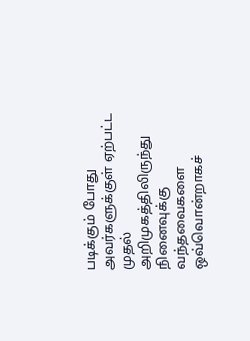படிக்கும் போது அவர்களுக்குள் ஏற்பட்ட முதல் அறிமுகத்திலிருந்து நினைவுக்கு வந்தவைகளை ஒவ்வொன்றாகச்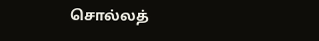சொல்லத்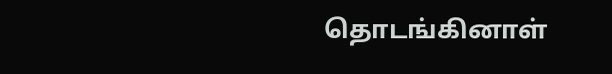தொடங்கினாள்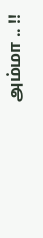அம்மா .. !!